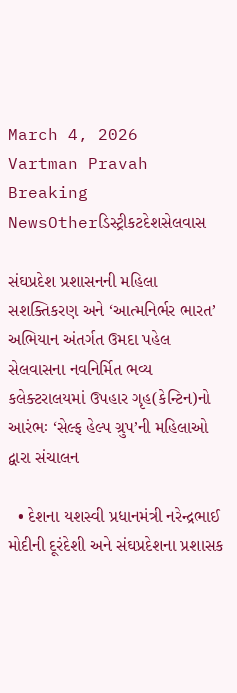March 4, 2026
Vartman Pravah
Breaking NewsOtherડિસ્ટ્રીકટદેશસેલવાસ

સંઘપ્રદેશ પ્રશાસનની મહિલા સશક્‍તિકરણ અને ‘આત્‍મનિર્ભર ભારત’ અભિયાન અંતર્ગત ઉમદા પહેલ સેલવાસના નવનિર્મિત ભવ્‍ય કલેક્‍ટરાલયમાં ઉપહાર ગૃહ(કેન્‍ટિન)નો આરંભઃ ‘સેલ્‍ફ હેલ્‍પ ગ્રુપ’ની મહિલાઓ દ્વારા સંચાલન

  • દેશના યશસ્‍વી પ્રધાનમંત્રી નરેન્‍દ્રભાઈ મોદીની દૂરંદેશી અને સંઘપ્રદેશના પ્રશાસક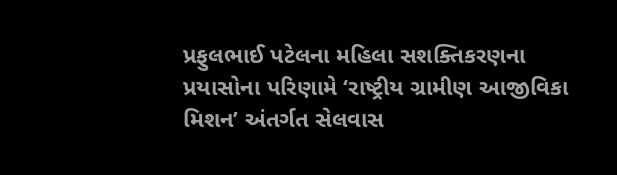પ્રફુલભાઈ પટેલના મહિલા સશક્‍તિકરણના પ્રયાસોના પરિણામે ‘રાષ્‍ટ્રીય ગ્રામીણ આજીવિકા મિશન’ અંતર્ગત સેલવાસ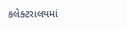કલેક્‍ટરાલયમાં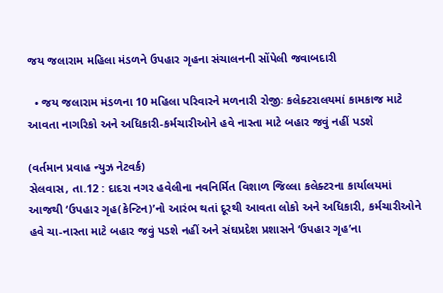જય જલારામ મહિલા મંડળને ઉપહાર ગૃહના સંચાલનની સોંપેલી જવાબદારી

  • જય જલારામ મંડળના 10 મહિલા પરિવારને મળનારી રોજીઃ કલેક્‍ટરાલયમાં કામકાજ માટે આવતા નાગરિકો અને અધિકારી-કર્મચારીઓને હવે નાસ્‍તા માટે બહાર જવું નહીં પડશે

(વર્તમાન પ્રવાહ ન્‍યુઝ નેટવર્ક)
સેલવાસ, તા.12 : દાદરા નગર હવેલીના નવનિર્મિત વિશાળ જિલ્લા કલેક્‍ટરના કાર્યાલયમાં આજથી ‘ઉપહાર ગૃહ(કેન્‍ટિન)’નો આરંભ થતાં દૂરથી આવતા લોકો અને અધિકારી, કર્મચારીઓને હવે ચા-નાસ્‍તા માટે બહાર જવું પડશે નહીં અને સંઘપ્રદેશ પ્રશાસને ‘ઉપહાર ગૃહ’ના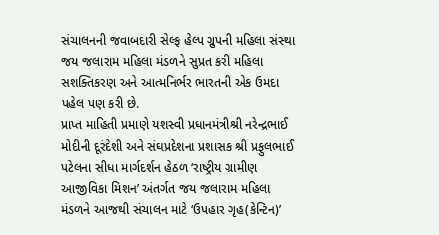સંચાલનની જવાબદારી સેલ્‍ફ હેલ્‍પ ગ્રુપની મહિલા સંસ્‍થા જય જલારામ મહિલા મંડળને સુપ્રત કરી મહિલા સશક્‍તિકરણ અને આત્‍મનિર્ભર ભારતની એક ઉમદા પહેલ પણ કરી છે.
પ્રાપ્ત માહિતી પ્રમાણે યશસ્‍વી પ્રધાનમંત્રીશ્રી નરેન્‍દ્રભાઈ મોદીની દૂરંદેશી અને સંઘપ્રદેશના પ્રશાસક શ્રી પ્રફુલભાઈ પટેલના સીધા માર્ગદર્શન હેઠળ ‘રાષ્‍ટ્રીય ગ્રામીણ આજીવિકા મિશન’ અંતર્ગત જય જલારામ મહિલા મંડળને આજથી સંચાલન માટે ‘ઉપહાર ગૃહ(કેન્‍ટિન)’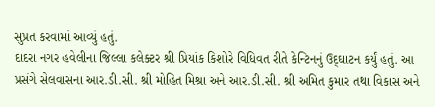સુપ્રત કરવામાં આવ્‍યું હતું.
દાદરા નગર હવેલીના જિલ્લા કલેક્‍ટર શ્રી પ્રિયાંક કિશોરે વિધિવત રીતે કેન્‍ટિનનું ઉદ્‌ઘાટન કર્યું હતું. આ પ્રસંગે સેલવાસના આર.ડી.સી. શ્રી મોહિત મિશ્રા અને આર.ડી.સી. શ્રી અમિત કુમાર તથા વિકાસ અને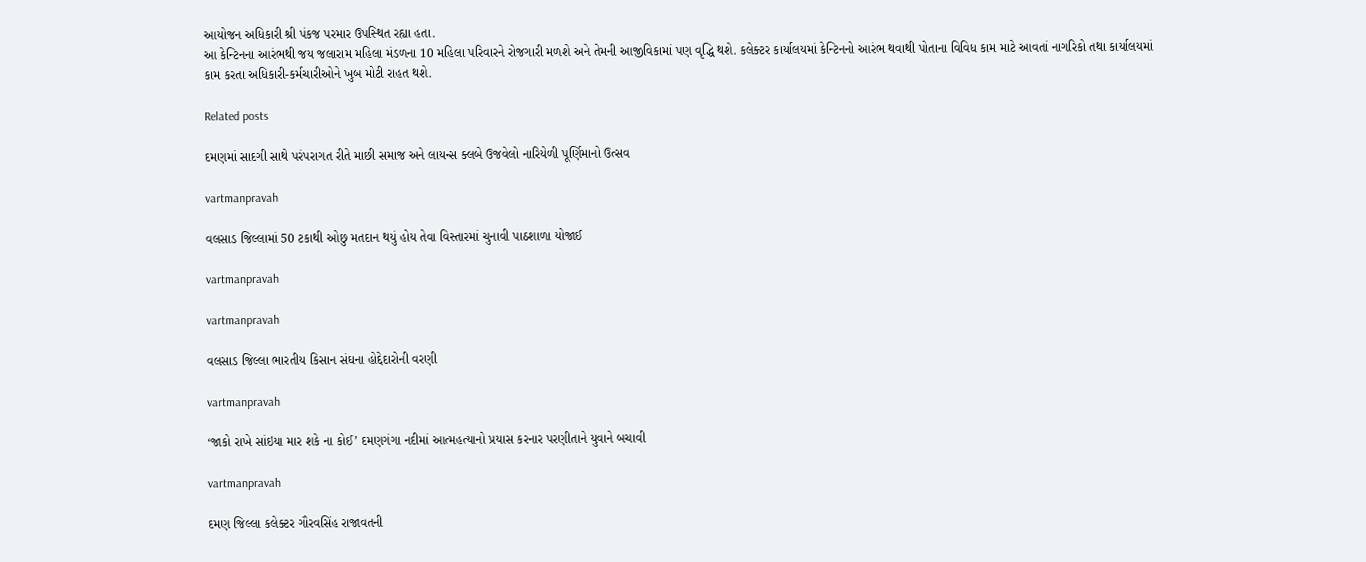આયોજન અધિકારી શ્રી પંકજ પરમાર ઉપસ્‍થિત રહ્યા હતા.
આ કેન્‍ટિનના આરંભથી જય જલારામ મહિલા મંડળના 10 મહિલા પરિવારને રોજગારી મળશે અને તેમની આજીવિકામાં પણ વૃદ્ધિ થશે. કલેક્‍ટર કાર્યાલયમાં કેન્‍ટિનનો આરંભ થવાથી પોતાના વિવિધ કામ માટે આવતાં નાગરિકો તથા કાર્યાલયમાં કામ કરતા અધિકારી-કર્મચારીઓને ખુબ મોટી રાહત થશે.

Related posts

દમણમાં સાદગી સાથે પરંપરાગત રીતે માછી સમાજ અને લાયન્‍સ ક્‍લબે ઉજવેલો નારિયેળી પૂર્ણિમાનો ઉત્‍સવ

vartmanpravah

વલસાડ જિલ્લામાં 50 ટકાથી ઓછુ મતદાન થયું હોય તેવા વિસ્‍તારમાં ચુનાવી પાઠશાળા યોજાઈ

vartmanpravah

vartmanpravah

વલસાડ જિલ્લા ભારતીય કિસાન સંઘના હોદ્દેદારોની વરણી

vartmanpravah

‘જાકો રાખે સાંઇયા માર શકે ના કોઈ’ દમણગંગા નદીમાં આત્‍મહત્‍યાનો પ્રયાસ કરનાર પરણીતાને યુવાને બચાવી

vartmanpravah

દમણ જિલ્લા કલેક્‍ટર ગૌરવસિંહ રાજાવતની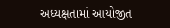અધ્‍યક્ષતામાં આયોજીત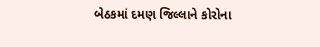બેઠકમાં દમણ જિલ્લાને કોરોના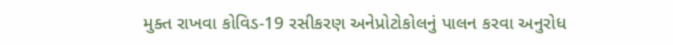મુક્‍ત રાખવા કોવિડ-19 રસીકરણ અનેપ્રોટોકોલનું પાલન કરવા અનુરોધ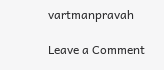vartmanpravah

Leave a Comment